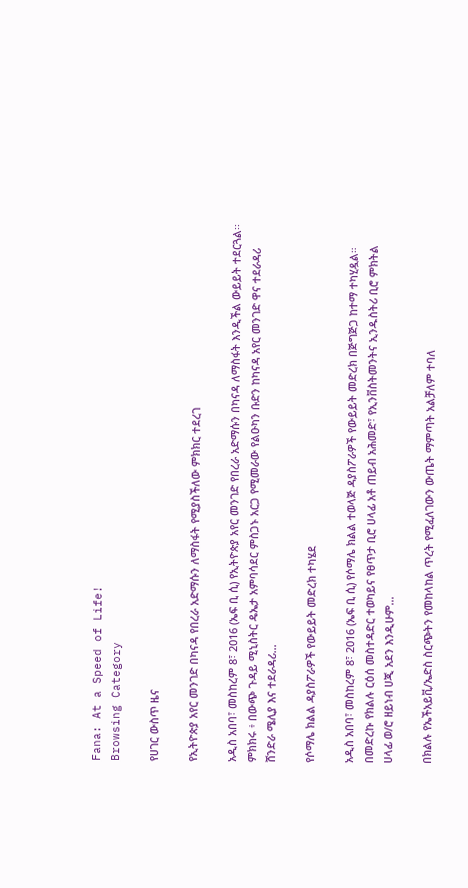Fana: At a Speed of Life!
Browsing Category

የሀገር ውስጥ ዜና

የኢትዮጵያ አየር መንገድ በካናዳ የበረራ አድማሱን ለማስፋት የሚያስችለው ምክክር ተደረገ

አዲስ አበባ፣ መስከረም 8፣ 2016 (ኤፍ ቢ ሲ) የኢትዮጵያ አየር መንገድ የበረራ አድማሱን በካናዳ ለማስፋት እንዲችል ውይይት ተደርጓል፡፡ ምክክሩ ፥ በውጭ ጉዳይ ሚኒስትር ዴኤታ አምባሳደር ምስጋኑ አርጋ የሚመራው የልዑካን ቡድን ከካናዳ አየር መንገድ ዋና ተደራዳሪ ሸንድራ ሜሊያ እና ተደራዳሪ…

የሶማሌ ክልል ዳያስፖራዎች የውይይት መድረክ ተካሄደ

አዲስ አበባ፣ መስከረም 8፣ 2016 (ኤፍ ቢ ሲ) የሶማሌ ክልል ተወላጅ ዳያስፖራዎች የውይይት መድረክ በጅግጅጋ ከተማ ተካሂዷል። በመድረኩ የክልሉ ርዕሰ መስተዳድር ተወካይና የፀጥታ ቢሮ ሀላፊ አቶ ጠይብ አሕመድ፣ የኢንቨስትመንትና ኢንዱስትሪ ቢሮ ምክትል ሀላፊ ወ/ሮ ዘይነብ ሀጂ አደን እንዲሁም…

በክልሉ የኤችአይቪ/ኤድስ ስርጭትን የመከላከል ጥረት የሚፈለገውን ውጤት ማምጣት አልቻለም ተባለ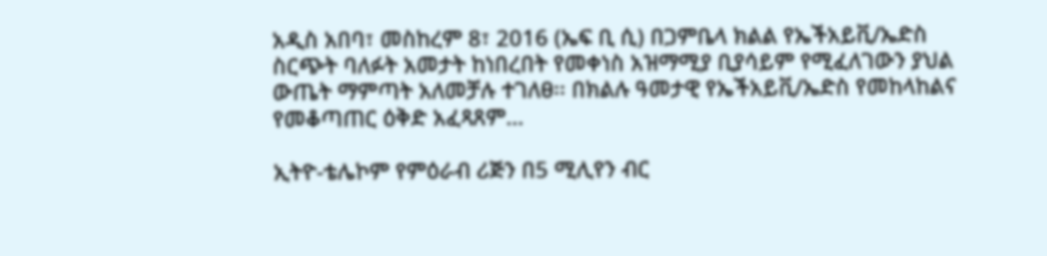አዲስ አበባ፣ መስከረም 8፣ 2016 (ኤፍ ቢ ሲ) በጋምቤላ ክልል የኤችአይቪ/ኤድስ ስርጭት ባለፉት አመታት ከነበረበት የመቀነስ አዝማሚያ ቢያሳይም የሚፈለገውን ያህል ውጤት ማምጣት አለመቻሉ ተገለፀ፡፡ በክልሉ ዓመታዊ የኤችአይቪ/ኤድስ የመከላከልና የመቆጣጠር ዕቅድ አፈጻጸም…

ኢትዮ-ቴሌኮም የምዕራብ ሪጅን በ5 ሚሊየን ብር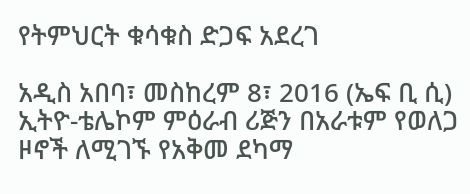የትምህርት ቁሳቁስ ድጋፍ አደረገ

አዲስ አበባ፣ መስከረም 8፣ 2016 (ኤፍ ቢ ሲ) ኢትዮ-ቴሌኮም ምዕራብ ሪጅን በአራቱም የወለጋ ዞኖች ለሚገኙ የአቅመ ደካማ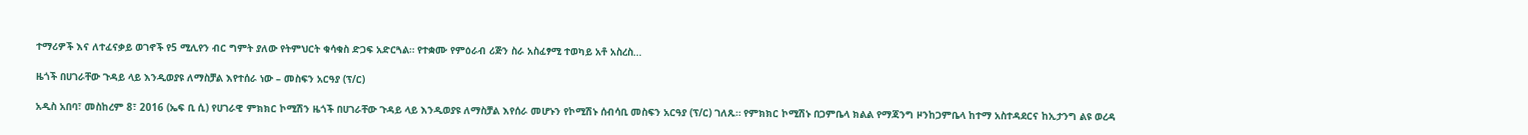ተማሪዎች እና ለተፈናቃይ ወገኖች የ5 ሚሊየን ብር ግምት ያለው የትምህርት ቁሳቁስ ድጋፍ አድርጓል። የተቋሙ የምዕራብ ሪጅን ስራ አስፈፃሚ ተወካይ አቶ አስረስ…

ዜጎች በሀገራቸው ጉዳይ ላይ እንዲወያዩ ለማስቻል እየተሰራ ነው – መስፍን አርዓያ (ፕ/ር)

አዲስ አበባ፣ መስከረም 8፣ 2016 (ኤፍ ቢ ሲ) የሀገራዊ ምክክር ኮሚሽን ዜጎች በሀገራቸው ጉዳይ ላይ እንዲወያዩ ለማስቻል እየሰራ መሆኑን የኮሚሽኑ ሰብሳቢ መስፍን አርዓያ (ፕ/ር) ገለጹ። የምክክር ኮሚሽኑ በጋምቤላ ክልል የማጃንግ ዞንከጋምቤላ ከተማ አስተዳደርና ከኢታንግ ልዩ ወረዳ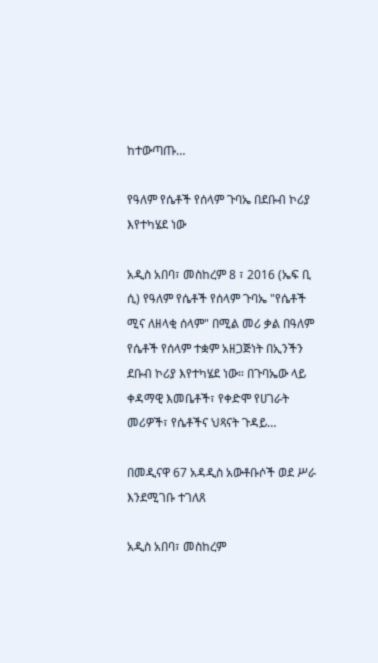ከተውጣጡ…

የዓለም የሴቶች የሰላም ጉባኤ በደቡብ ኮሪያ እየተካሄደ ነው

አዲስ አበባ፣ መስከረም 8 ፣ 2016 (ኤፍ ቢ ሲ) የዓለም የሴቶች የሰላም ጉባኤ "የሴቶች ሚና ለዘላቂ ሰላም" በሚል መሪ ቃል በዓለም የሴቶች የሰላም ተቋም አዘጋጅነት በኢንችን ደቡብ ኮሪያ እየተካሄደ ነው። በጉባኤው ላይ ቀዳማዊ እመቤቶች፣ የቀድሞ የሀገራት መሪዎች፣ የሴቶችና ህጻናት ጉዳይ…

በመዲናዋ 67 አዳዲስ አውቶቡሶች ወደ ሥራ እንደሚገቡ ተገለጸ

አዲስ አበባ፣ መስከረም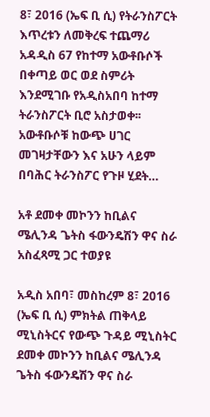8፣ 2016 (ኤፍ ቢ ሲ) የትራንስፖርት እጥረቱን ለመቅረፍ ተጨማሪ አዳዲስ 67 የከተማ አውቶቡሶች በቀጣይ ወር ወደ ስምሪት እንደሚገቡ የአዲስአበባ ከተማ ትራንስፖርት ቢሮ አስታወቀ፡፡ አውቶቡሶቹ ከውጭ ሀገር መገዛታቸውን እና አሁን ላይም በባሕር ትራንስፖር የጉዞ ሂደት…

አቶ ደመቀ መኮንን ከቢልና ሜሊንዳ ጌትስ ፋውንዴሽን ዋና ስራ አስፈጻሚ ጋር ተወያዩ

አዲስ አበባ፣ መስከረም 8፣ 2016 (ኤፍ ቢ ሲ) ምክትል ጠቅላይ ሚኒስትርና የውጭ ጉዳይ ሚኒስትር ደመቀ መኮንን ከቢልና ሜሊንዳ ጌትስ ፋውንዴሽን ዋና ስራ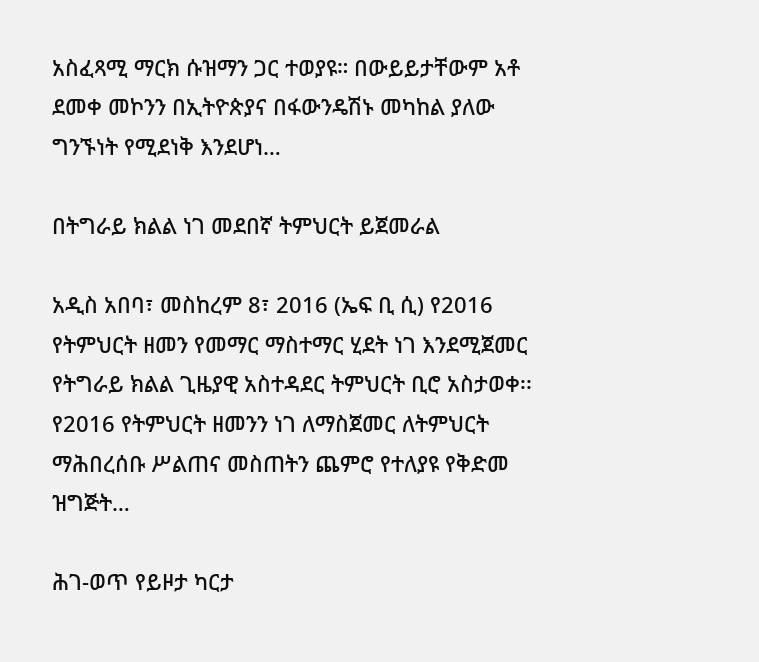አስፈጻሚ ማርክ ሱዝማን ጋር ተወያዩ። በውይይታቸውም አቶ ደመቀ መኮንን በኢትዮጵያና በፋውንዴሽኑ መካከል ያለው ግንኙነት የሚደነቅ እንደሆነ…

በትግራይ ክልል ነገ መደበኛ ትምህርት ይጀመራል

አዲስ አበባ፣ መስከረም 8፣ 2016 (ኤፍ ቢ ሲ) የ2016 የትምህርት ዘመን የመማር ማስተማር ሂደት ነገ እንደሚጀመር የትግራይ ክልል ጊዜያዊ አስተዳደር ትምህርት ቢሮ አስታወቀ፡፡ የ2016 የትምህርት ዘመንን ነገ ለማስጀመር ለትምህርት ማሕበረሰቡ ሥልጠና መስጠትን ጨምሮ የተለያዩ የቅድመ ዝግጅት…

ሕገ-ወጥ የይዞታ ካርታ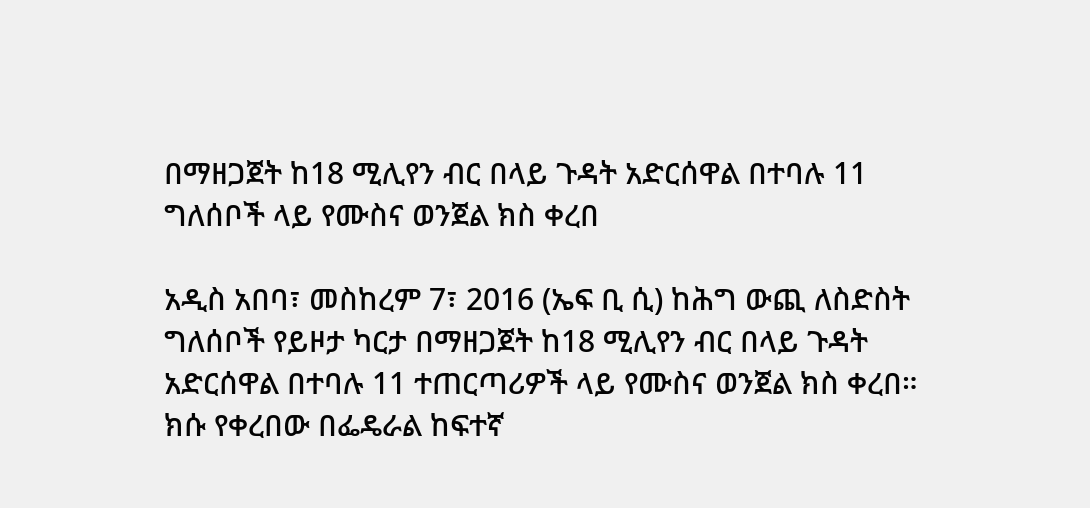በማዘጋጀት ከ18 ሚሊየን ብር በላይ ጉዳት አድርሰዋል በተባሉ 11 ግለሰቦች ላይ የሙስና ወንጀል ክስ ቀረበ

አዲስ አበባ፣ መስከረም 7፣ 2016 (ኤፍ ቢ ሲ) ከሕግ ውጪ ለስድስት ግለሰቦች የይዞታ ካርታ በማዘጋጀት ከ18 ሚሊየን ብር በላይ ጉዳት አድርሰዋል በተባሉ 11 ተጠርጣሪዎች ላይ የሙስና ወንጀል ክስ ቀረበ። ክሱ የቀረበው በፌዴራል ከፍተኛ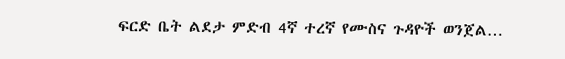ፍርድ ቤት ልደታ ምድብ 4ኛ ተረኛ የሙስና ጉዳዮች ወንጀል…